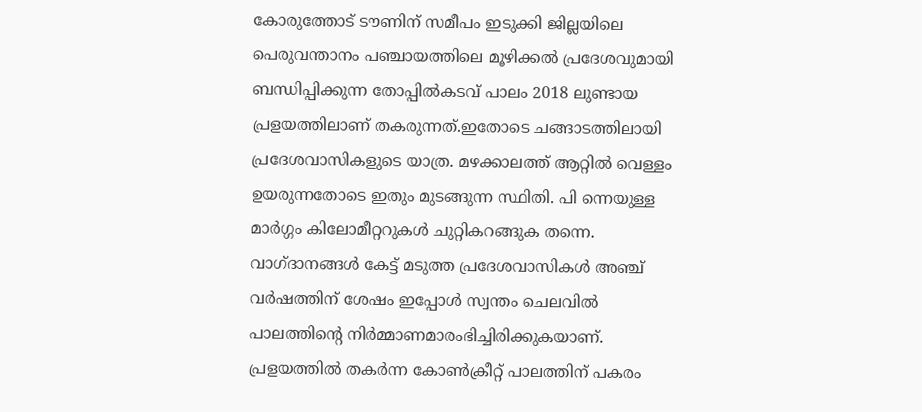കോരുത്തോട് ടൗണിന് സമീപം ഇടുക്കി ജില്ലയിലെ പെരുവന്താനം പഞ്ചായത്തിലെ മൂഴിക്കൽ പ്രദേശവുമായി ബന്ധിപ്പിക്കുന്ന തോപ്പിൽകടവ് പാലം 2018 ലുണ്ടായ പ്രളയത്തിലാണ് തകരുന്നത്.ഇതോടെ ചങ്ങാടത്തിലായി പ്രദേശവാസികളുടെ യാത്ര. മഴക്കാലത്ത് ആറ്റിൽ വെള്ളം ഉയരുന്നതോടെ ഇതും മുടങ്ങുന്ന സ്ഥിതി. പി ന്നെയുള്ള മാർഗ്ഗം കിലോമീറ്ററുകൾ ചുറ്റികറങ്ങുക തന്നെ. വാഗ്ദാനങ്ങൾ കേട്ട് മടുത്ത പ്രദേശവാസികൾ അഞ്ച് വർഷത്തിന് ശേഷം ഇപ്പോൾ സ്വന്തം ചെലവിൽ പാലത്തിൻ്റെ നിർമ്മാണമാരംഭിച്ചിരിക്കുകയാണ്.
പ്രളയത്തിൽ തകർന്ന കോൺക്രീറ്റ് പാലത്തിന് പകരം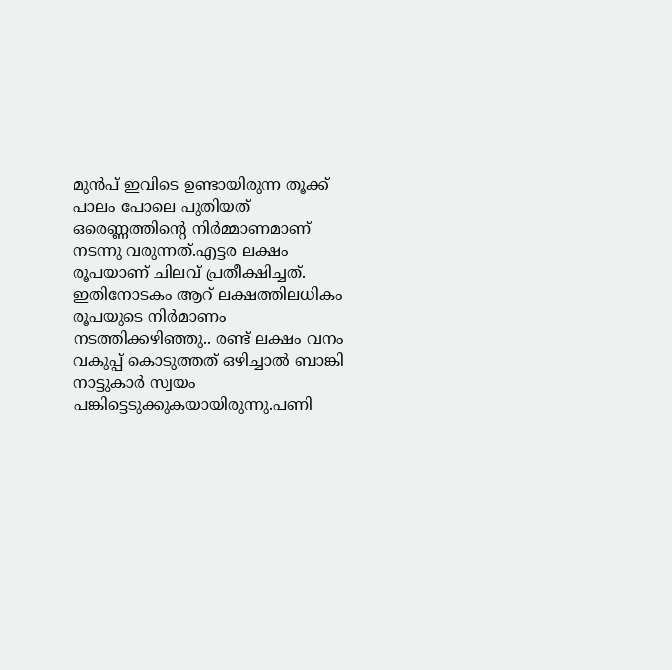മുൻപ് ഇവിടെ ഉണ്ടായിരുന്ന തൂക്ക് പാലം പോലെ പുതിയത് ഒരെണ്ണത്തിൻ്റെ നിർമ്മാണമാണ് നടന്നു വരുന്നത്.എട്ടര ലക്ഷം രൂപയാണ് ചിലവ് പ്രതീക്ഷിച്ചത്. ഇതിനോടകം ആറ് ലക്ഷത്തിലധികം രൂപയുടെ നിർമാണം നടത്തിക്കഴിഞ്ഞു.. രണ്ട് ലക്ഷം വനം വകുപ്പ് കൊടുത്തത് ഒഴിച്ചാൽ ബാങ്കി നാട്ടുകാർ സ്വയം പങ്കിട്ടെടുക്കുകയായിരുന്നു.പണി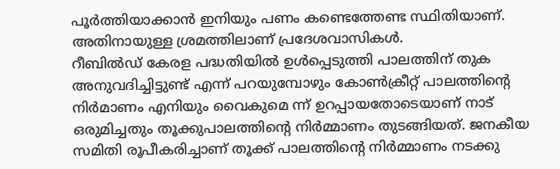പൂർത്തിയാക്കാൻ ഇനിയും പണം കണ്ടെത്തേണ്ട സ്ഥിതിയാണ്. അതിനായുള്ള ശ്രമത്തിലാണ് പ്രദേശവാസികൾ.
റീബിൽഡ് കേരള പദ്ധതിയിൽ ഉൾപ്പെടുത്തി പാലത്തിന് തുക അനുവദിച്ചിട്ടുണ്ട് എന്ന് പറയുമ്പോഴും കോൺക്രീറ്റ് പാലത്തിൻ്റെ നിർമാണം എനിയും വൈകുമെ ന്ന് ഉറപ്പായതോടെയാണ് നാട് ഒരുമിച്ചതും തൂക്കുപാലത്തിൻ്റെ നിർമ്മാണം തുടങ്ങിയത്. ജനകീയ സമിതി രൂപീകരിച്ചാണ് തൂക്ക് പാലത്തിൻ്റെ നിർമ്മാണം നടക്കു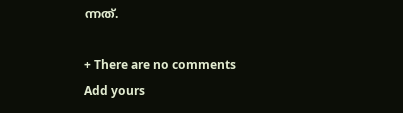ന്നത്.

+ There are no comments
Add yours